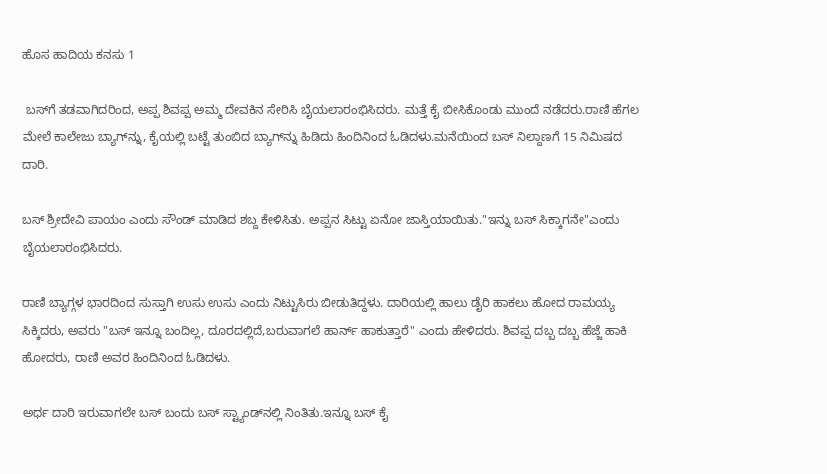ಹೊಸ ಹಾದಿಯ ಕನಸು 1

 ಬಸ್‌ಗೆ ತಡವಾಗಿದರಿಂದ, ಅಪ್ಪ ಶಿವಪ್ಪ ಅಮ್ಮ ದೇವಕಿನ ಸೇರಿಸಿ ಬೈಯಲಾರಂಭಿಸಿದರು. ಮತ್ತೆ ಕೈ ಬೀಸಿಕೊಂಡು ಮುಂದೆ ನಡೆದರು.ರಾಣಿ ಹೆಗಲ ಮೇಲೆ ಕಾಲೇಜು ಬ್ಯಾಗ್‌ನ್ನು, ಕೈಯಲ್ಲಿ ಬಟ್ಟೆ ತುಂಬಿದ ಬ್ಯಾಗ್‌ನ್ನು ಹಿಡಿದು ಹಿಂದಿನಿಂದ ಓಡಿದಳು.ಮನೆಯಿಂದ ಬಸ್ ನಿಲ್ದಾಣಗೆ 15 ನಿಮಿಷದ ದಾರಿ.

ಬಸ್ ಶ್ರೀದೇವಿ ಪಾಯಂ ಎಂದು ಸೌಂಡ್ ಮಾಡಿದ ಶಬ್ದ ಕೇಳಿಸಿತು. ಅಪ್ಪನ ಸಿಟ್ಟು ಏನೋ ಜಾಸ್ತಿಯಾಯಿತು."ಇನ್ನು ಬಸ್ ಸಿಕ್ಕಾಗನೇ"ಎಂದು ಬೈಯಲಾರಂಭಿಸಿದರು.

ರಾಣಿ ಬ್ಯಾಗ್ಗಳ ಭಾರದಿಂದ ಸುಸ್ತಾಗಿ ಉಸು ಉಸು ಎಂದು ನಿಟ್ಟುಸಿರು ಬೀಡುತಿದ್ದಳು. ದಾರಿಯಲ್ಲಿ ಹಾಲು ಡೈರಿ ಹಾಕಲು ಹೋದ ರಾಮಯ್ಯ ಸಿಕ್ಕಿದರು, ಅವರು "ಬಸ್ ಇನ್ನೂ ಬಂದಿಲ್ಲ, ದೂರದಲ್ಲಿದೆ,ಬರುವಾಗಲೆ ಹಾರ್ನ್ ಹಾಕುತ್ತಾರೆ" ಎಂದು ಹೇಳಿದರು. ಶಿವಪ್ಪ ದಬ್ಬ ದಬ್ಬ ಹೆಜ್ಜೆ ಹಾಕಿ ಹೋದರು, ರಾಣಿ ಅವರ ಹಿಂದಿನಿಂದ ಓಡಿದಳು.

ಅರ್ಧ ದಾರಿ ಇರುವಾಗಲೇ ಬಸ್ ಬಂದು ಬಸ್ ಸ್ಟ್ಯಾಂಡ್‌ನಲ್ಲಿ ನಿಂತಿತು.ಇನ್ನೂ ಬಸ್ ಕೈ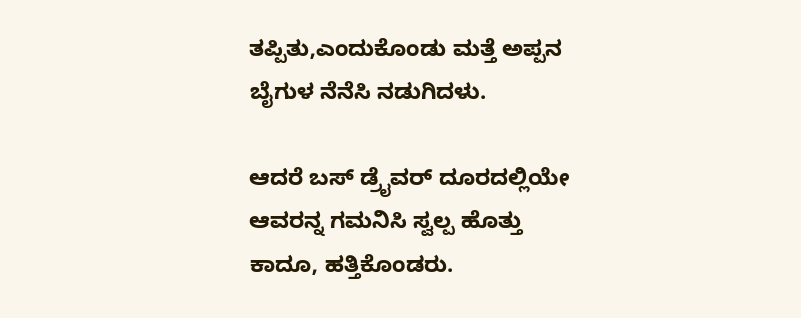ತಪ್ಪಿತು,ಎಂದುಕೊಂಡು ಮತ್ತೆ ಅಪ್ಪನ ಬೈಗುಳ ನೆನೆಸಿ ನಡುಗಿದಳು.

ಆದರೆ ಬಸ್ ಡ್ರೈವರ್ ದೂರದಲ್ಲಿಯೇ ಆವರನ್ನ ಗಮನಿಸಿ ಸ್ವಲ್ಪ ಹೊತ್ತು ಕಾದೂ, ಹತ್ತಿಕೊಂಡರು.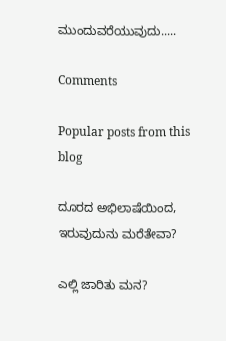ಮುಂದುವರೆಯುವುದು.....

Comments

Popular posts from this blog

ದೂರದ ಅಭಿಲಾಷೆಯಿಂದ, ಇರುವುದುನು ಮರೆತೇವಾ?

ಎಲ್ಲಿ ಜಾರಿತು ಮನ?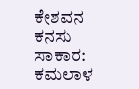ಕೇಶವನ ಕನಸು ಸಾಕಾರ: ಕಮಲಾಳ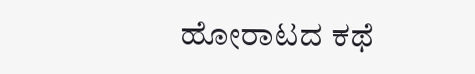ಹೋರಾಟದ ಕಥೆ